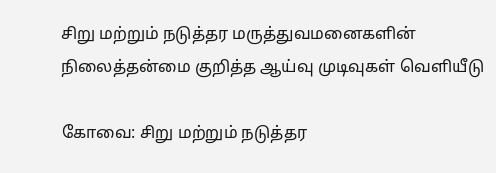சிறு மற்றும் நடுத்தர மருத்துவமனைகளின் நிலைத்தன்மை குறித்த ஆய்வு முடிவுகள் வெளியீடு

கோவை: சிறு மற்றும் நடுத்தர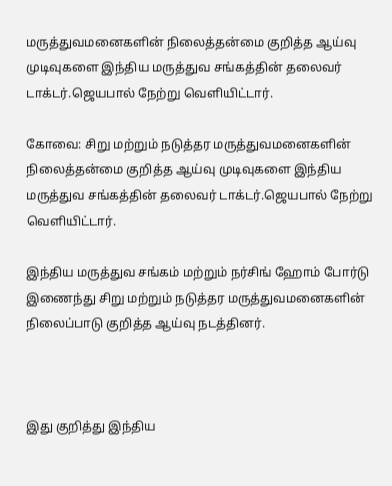மருத்துவமனைகளின் நிலைத்தன்மை குறித்த ஆய்வு முடிவுகளை இந்திய மருத்துவ சங்கத்தின் தலைவர் டாக்டர்.ஜெயபால் நேற்று வெளியிட்டார்.

கோவை: சிறு மற்றும் நடுத்தர மருத்துவமனைகளின் நிலைத்தன்மை குறித்த ஆய்வு முடிவுகளை இந்திய மருத்துவ சங்கத்தின் தலைவர் டாக்டர்.ஜெயபால் நேற்று வெளியிட்டார்.

இந்திய மருத்துவ சங்கம் மற்றும் நர்சிங் ஹோம் போர்டு இணைந்து சிறு மற்றும் நடுத்தர மருத்துவமனைகளின் நிலைப்பாடு குறித்த ஆய்வு நடத்தினர்.



இது குறித்து இந்திய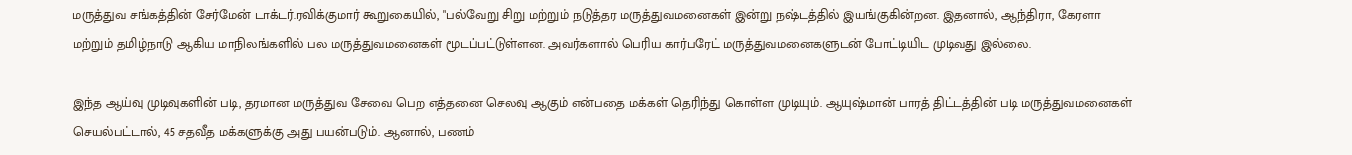மருத்துவ சங்கத்தின் சேர்மேன் டாக்டர்.ரவிக்குமார் கூறுகையில், "பல்வேறு சிறு மற்றும் நடுத்தர மருத்துவமனைகள் இன்று நஷ்டத்தில் இயங்குகின்றன. இதனால், ஆந்திரா, கேரளா மற்றும் தமிழ்நாடு ஆகிய மாநிலங்களில் பல மருத்துவமனைகள் மூடப்பட்டுள்ளன. அவர்களால் பெரிய கார்பரேட் மருத்துவமனைகளுடன் போட்டியிட முடிவது இல்லை.

இந்த ஆய்வு முடிவுகளின் படி, தரமான மருத்துவ சேவை பெற எத்தனை செலவு ஆகும் என்பதை மக்கள் தெரிந்து கொள்ள முடியும். ஆயுஷ்மான் பாரத் திட்டத்தின் படி மருத்துவமனைகள் செயல்பட்டால், 45 சதவீத மக்களுக்கு அது பயன்படும். ஆனால், பணம்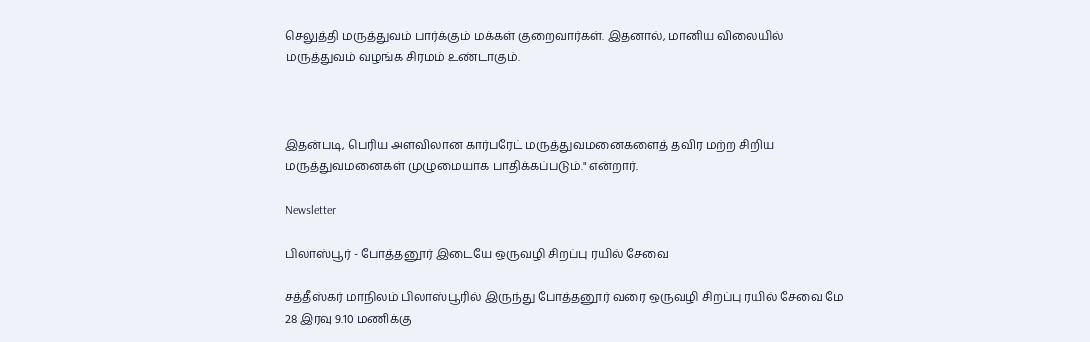செலுத்தி மருத்துவம் பார்க்கும் மக்கள் குறைவார்கள். இதனால், மானிய விலையில் மருத்துவம் வழங்க சிரமம் உண்டாகும்.



இதன்படி, பெரிய அளவிலான கார்பரேட் மருத்துவமனைகளைத் தவிர மற்ற சிறிய மருத்துவமனைகள் முழுமையாக பாதிக்கப்படும்." என்றார்.

Newsletter

பிலாஸ்பூர் - போத்தனூர் இடையே ஒருவழி சிறப்பு ரயில் சேவை

சத்தீஸ்கர் மாநிலம் பிலாஸ்பூரில் இருந்து போத்தனூர் வரை ஒருவழி சிறப்பு ரயில் சேவை மே 28 இரவு 9.10 மணிக்கு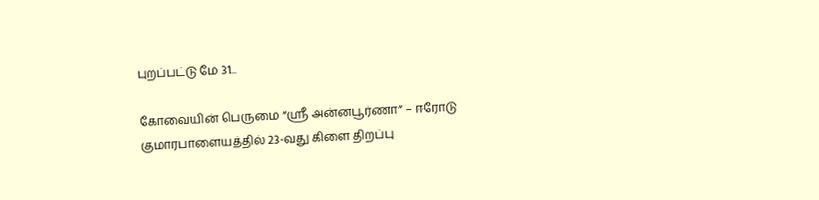புறப்பட்டு மே 31...

கோவையின் பெருமை “ஸ்ரீ அன்னபூர்ணா” – ஈரோடு குமாரபாளையத்தில் 23-வது கிளை திறப்பு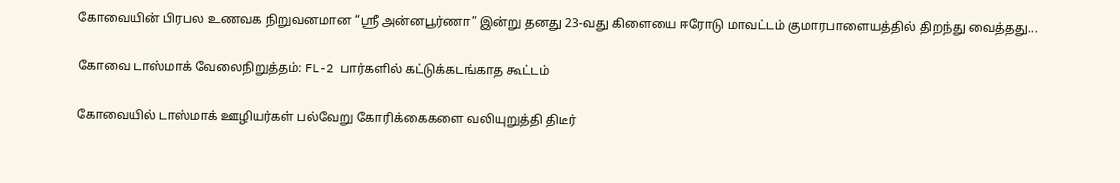கோவையின் பிரபல உணவக நிறுவனமான “ஸ்ரீ அன்னபூர்ணா” இன்று தனது 23-வது கிளையை ஈரோடு மாவட்டம் குமாரபாளையத்தில் திறந்து வைத்தது...

கோவை டாஸ்மாக் வேலைநிறுத்தம்: FL-2 பார்களில் கட்டுக்கடங்காத கூட்டம்

கோவையில் டாஸ்மாக் ஊழியர்கள் பல்வேறு கோரிக்கைகளை வலியுறுத்தி திடீர்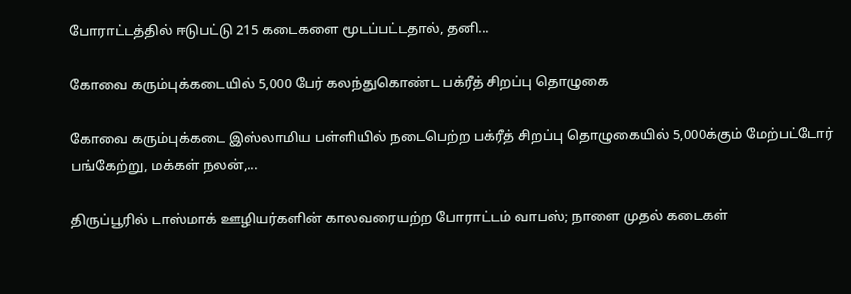போராட்டத்தில் ஈடுபட்டு 215 கடைகளை மூடப்பட்டதால், தனி...

கோவை கரும்புக்கடையில் 5,000 பேர் கலந்துகொண்ட பக்ரீத் சிறப்பு தொழுகை

கோவை கரும்புக்கடை இஸ்லாமிய பள்ளியில் நடைபெற்ற பக்ரீத் சிறப்பு தொழுகையில் 5,000க்கும் மேற்பட்டோர் பங்கேற்று, மக்கள் நலன்,...

திருப்பூரில் டாஸ்மாக் ஊழியர்களின் காலவரையற்ற போராட்டம் வாபஸ்; நாளை முதல் கடைகள்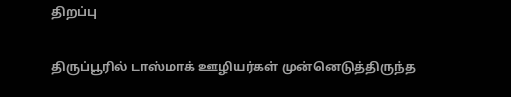திறப்பு

திருப்பூரில் டாஸ்மாக் ஊழியர்கள் முன்னெடுத்திருந்த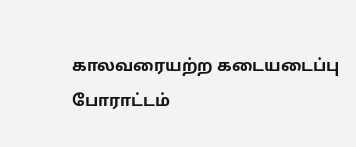காலவரையற்ற கடையடைப்பு போராட்டம்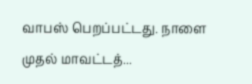வாபஸ் பெறப்பட்டது. நாளை முதல் மாவட்டத்...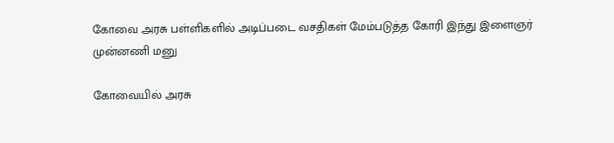கோவை அரசு பள்ளிகளில் அடிப்படை வசதிகள் மேம்படுத்த கோரி இந்து இளைஞர் முன்னணி மனு

கோவையில் அரசு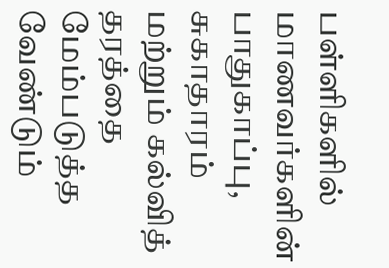பள்ளிகளில் மாணவர்களின் பாதுகாப்பு, சுகாதாரம் மற்றும் கல்வித் தரத்தை மேம்படுத்த வேண்டும்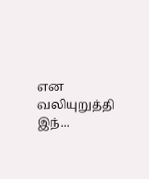என வலியுறுத்தி இந்...